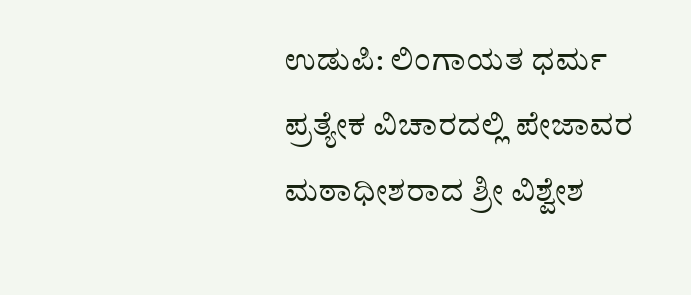ಉಡುಪಿ: ಲಿಂಗಾಯತ ಧರ್ಮ ಪ್ರತ್ಯೇಕ ವಿಚಾರದಲ್ಲಿ ಪೇಜಾವರ ಮಠಾಧೀಶರಾದ ಶ್ರೀ ವಿಶ್ವೇಶ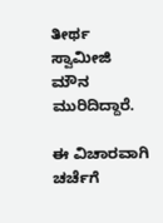ತೀರ್ಥ ಸ್ವಾಮೀಜಿ ಮೌನ ಮುರಿದಿದ್ದಾರೆ.

ಈ ವಿಚಾರವಾಗಿ ಚರ್ಚೆಗೆ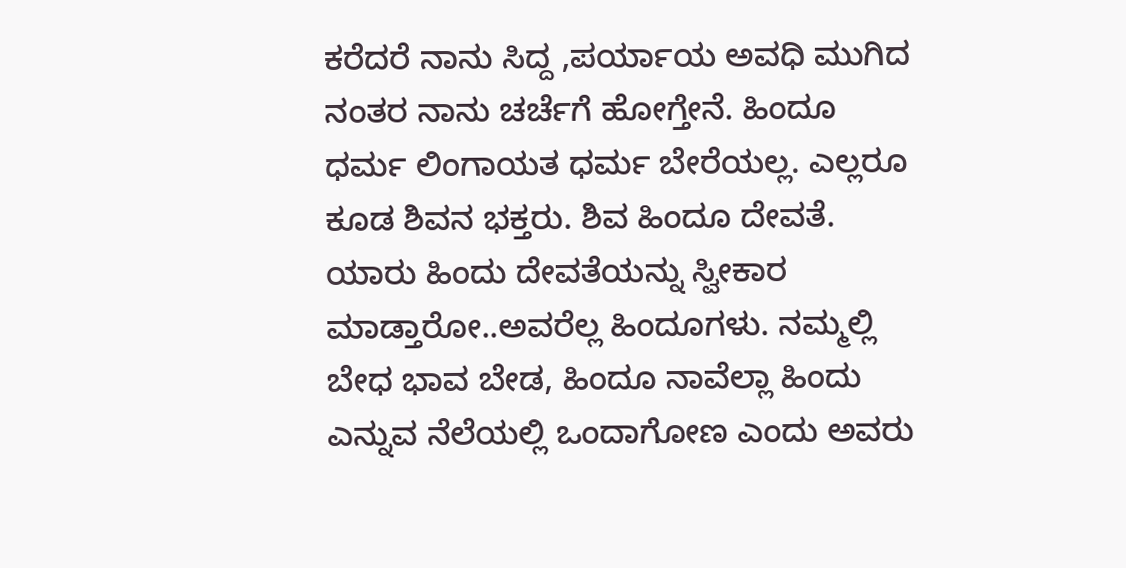ಕರೆದರೆ ನಾನು ಸಿದ್ದ ,ಪರ್ಯಾಯ ಅವಧಿ ಮುಗಿದ ನಂತರ ನಾನು ಚರ್ಚೆಗೆ ಹೋಗ್ತೇನೆ. ಹಿಂದೂ ಧರ್ಮ ಲಿಂಗಾಯತ ಧರ್ಮ ಬೇರೆಯಲ್ಲ. ಎಲ್ಲರೂ ಕೂಡ ಶಿವನ ಭಕ್ತರು. ಶಿವ ಹಿಂದೂ ದೇವತೆ. ಯಾರು ಹಿಂದು ದೇವತೆಯನ್ನು ಸ್ವೀಕಾರ ಮಾಡ್ತಾರೋ..ಅವರೆಲ್ಲ ಹಿಂದೂಗಳು. ನಮ್ಮಲ್ಲಿ ಬೇಧ ಭಾವ ಬೇಡ, ಹಿಂದೂ ನಾವೆಲ್ಲಾ ಹಿಂದು ಎನ್ನುವ ನೆಲೆಯಲ್ಲಿ ಒಂದಾಗೋಣ ಎಂದು ಅವರು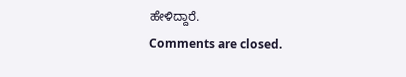ಹೇಳಿದ್ದಾರೆ.
Comments are closed.